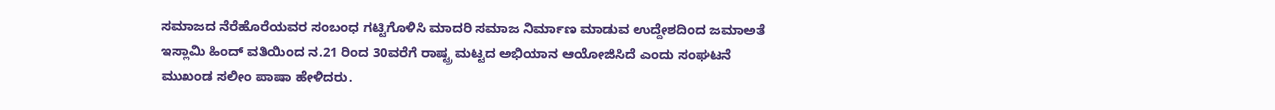ಸಮಾಜದ ನೆರೆಹೊರೆಯವರ ಸಂಬಂಧ ಗಟ್ಟಿಗೊಳಿಸಿ ಮಾದರಿ ಸಮಾಜ ನಿರ್ಮಾಣ ಮಾಡುವ ಉದ್ದೇಶದಿಂದ ಜಮಾಅತೆ ಇಸ್ಲಾಮಿ ಹಿಂದ್ ವತಿಯಿಂದ ನ.21 ರಿಂದ 30ವರೆಗೆ ರಾಷ್ಟ್ರ ಮಟ್ಟದ ಅಭಿಯಾನ ಆಯೋಜಿಸಿದೆ ಎಂದು ಸಂಘಟನೆ ಮುಖಂಡ ಸಲೀಂ ಪಾಷಾ ಹೇಳಿದರು.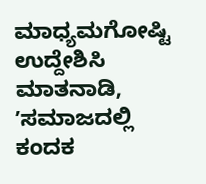ಮಾಧ್ಯಮಗೋಷ್ಟಿ ಉದ್ದೇಶಿಸಿ ಮಾತನಾಡಿ, ʼಸಮಾಜದಲ್ಲಿ ಕಂದಕ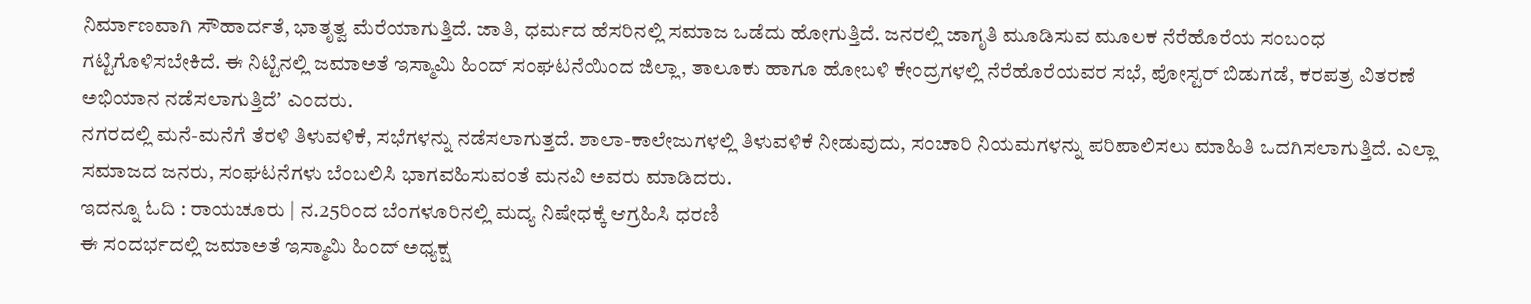ನಿರ್ಮಾಣವಾಗಿ ಸೌಹಾರ್ದತೆ, ಭಾತೃತ್ವ ಮೆರೆಯಾಗುತ್ತಿದೆ. ಜಾತಿ, ಧರ್ಮದ ಹೆಸರಿನಲ್ಲಿ ಸಮಾಜ ಒಡೆದು ಹೋಗುತ್ತಿದೆ. ಜನರಲ್ಲಿ ಜಾಗೃತಿ ಮೂಡಿಸುವ ಮೂಲಕ ನೆರೆಹೊರೆಯ ಸಂಬಂಧ ಗಟ್ಟಿಗೊಳಿಸಬೇಕಿದೆ. ಈ ನಿಟ್ಟಿನಲ್ಲಿ ಜಮಾಅತೆ ಇಸ್ಮಾಮಿ ಹಿಂದ್ ಸಂಘಟನೆಯಿಂದ ಜಿಲ್ಲಾ, ತಾಲೂಕು ಹಾಗೂ ಹೋಬಳಿ ಕೇಂದ್ರಗಳಲ್ಲಿ ನೆರೆಹೊರೆಯವರ ಸಭೆ, ಪೋಸ್ಟರ್ ಬಿಡುಗಡೆ, ಕರಪತ್ರ ವಿತರಣೆ ಅಭಿಯಾನ ನಡೆಸಲಾಗುತ್ತಿದೆʼ ಎಂದರು.
ನಗರದಲ್ಲಿ ಮನೆ-ಮನೆಗೆ ತೆರಳಿ ತಿಳುವಳಿಕೆ, ಸಭೆಗಳನ್ನು ನಡೆಸಲಾಗುತ್ತದೆ. ಶಾಲಾ-ಕಾಲೇಜುಗಳಲ್ಲಿ ತಿಳುವಳಿಕೆ ನೀಡುವುದು, ಸಂಚಾರಿ ನಿಯಮಗಳನ್ನು ಪರಿಪಾಲಿಸಲು ಮಾಹಿತಿ ಒದಗಿಸಲಾಗುತ್ತಿದೆ. ಎಲ್ಲಾ ಸಮಾಜದ ಜನರು, ಸಂಘಟನೆಗಳು ಬೆಂಬಲಿಸಿ ಭಾಗವಹಿಸುವಂತೆ ಮನವಿ ಅವರು ಮಾಡಿದರು.
ಇದನ್ನೂ ಓದಿ : ರಾಯಚೂರು | ನ.25ರಿಂದ ಬೆಂಗಳೂರಿನಲ್ಲಿ ಮದ್ಯ ನಿಷೇಧಕ್ಕೆ ಆಗ್ರಹಿಸಿ ಧರಣಿ
ಈ ಸಂದರ್ಭದಲ್ಲಿ ಜಮಾಅತೆ ಇಸ್ಮಾಮಿ ಹಿಂದ್ ಅಧ್ಯಕ್ಷ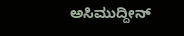ಅಸಿಮುದ್ದೀನ್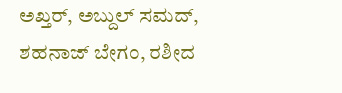ಅಖ್ತರ್, ಅಬ್ದುಲ್ ಸಮದ್, ಶಹನಾಜ್ ಬೇಗಂ, ರಶೀದ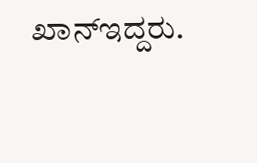ಖಾನ್ಇದ್ದರು.